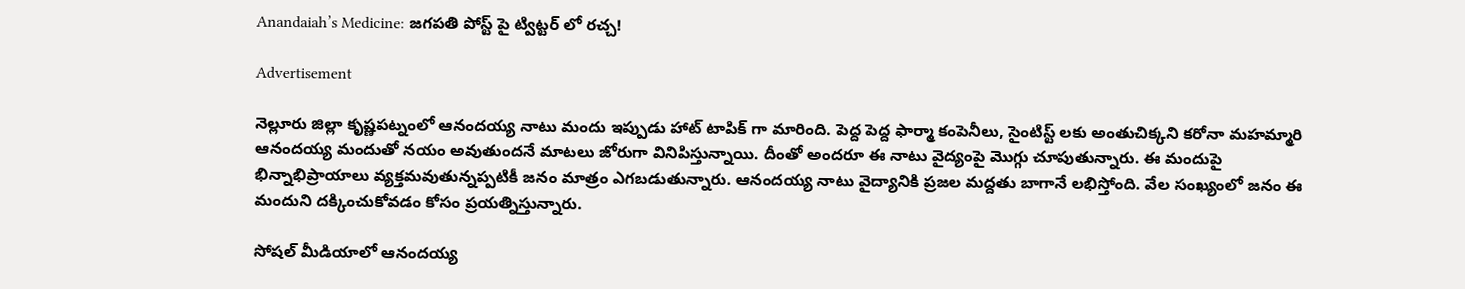Anandaiah’s Medicine: జగపతి పోస్ట్ పై ట్విట్టర్ లో రచ్చ!

Advertisement

నెల్లూరు జిల్లా కృష్ణపట్నంలో ఆనందయ్య నాటు మందు ఇప్పుడు హాట్ టాపిక్ గా మారింది. పెద్ద పెద్ద ఫార్మా కంపెనీలు, సైంటిస్ట్ లకు అంతుచిక్కని కరోనా మహమ్మారి ఆనందయ్య మందుతో నయం అవుతుందనే మాటలు జోరుగా వినిపిస్తున్నాయి. దీంతో అందరూ ఈ నాటు వైద్యంపై మొగ్గు చూపుతున్నారు. ఈ మందుపై భిన్నాభిప్రాయాలు వ్యక్తమవుతున్నప్పటికీ జనం మాత్రం ఎగబడుతున్నారు. ఆనందయ్య నాటు వైద్యానికి ప్రజల మద్దతు బాగానే లభిస్తోంది. వేల సంఖ్యంలో జనం ఈ మందుని దక్కించుకోవడం కోసం ప్రయత్నిస్తున్నారు.

సోషల్ మీడియాలో ఆనందయ్య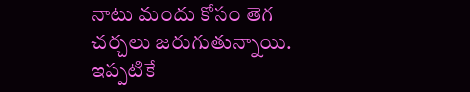నాటు మందు కోసం తెగ చర్చలు జరుగుతున్నాయి. ఇప్పటికే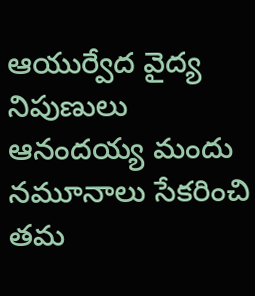ఆయుర్వేద వైద్య నిపుణులు ఆనందయ్య మందు నమూనాలు సేకరించి తమ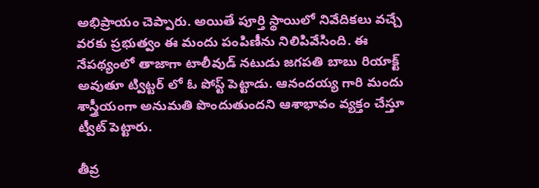అభిప్రాయం చెప్పారు. అయితే పూర్తి స్థాయిలో నివేదికలు వచ్చే వరకు ప్రభుత్వం ఈ మందు పంపిణీను నిలిపివేసింది. ఈ నేపథ్యంలో తాజాగా టాలీవుడ్ నటుడు జగపతి బాబు రియాక్ట్ అవుతూ ట్విట్టర్ లో ఓ పోస్ట్ పెట్టాడు. ఆనందయ్య గారి మందు శాస్త్రీయంగా అనుమతి పొందుతుందని ఆశాభావం వ్యక్తం చేస్తూ ట్వీట్ పెట్టారు.

తీవ్ర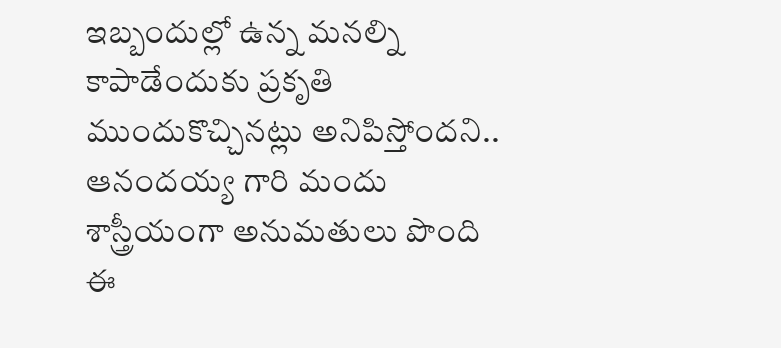ఇబ్బందుల్లో ఉన్న మనల్ని కాపాడేందుకు ప్రకృతి ముందుకొచ్చినట్లు అనిపిస్తోందని.. ఆనందయ్య గారి మందు శాస్త్రీయంగా అనుమతులు పొంది ఈ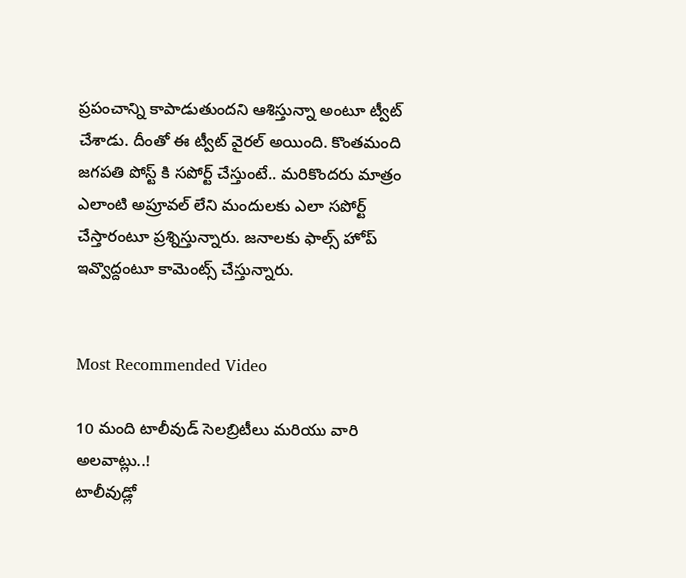ప్రపంచాన్ని కాపాడుతుందని ఆశిస్తున్నా అంటూ ట్వీట్ చేశాడు. దీంతో ఈ ట్వీట్ వైరల్ అయింది. కొంతమంది జగపతి పోస్ట్ కి సపోర్ట్ చేస్తుంటే.. మరికొందరు మాత్రం ఎలాంటి అప్రూవల్ లేని మందులకు ఎలా సపోర్ట్ చేస్తారంటూ ప్రశ్నిస్తున్నారు. జనాలకు ఫాల్స్ హోప్ ఇవ్వొద్దంటూ కామెంట్స్ చేస్తున్నారు.


Most Recommended Video

10 మంది టాలీవుడ్ సెలబ్రిటీలు మరియు వారి అలవాట్లు..!
టాలీవుడ్లో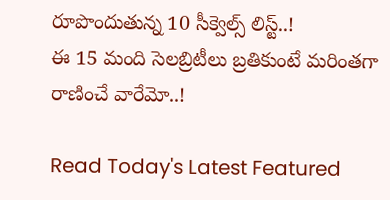రూపొందుతున్న 10 సీక్వెల్స్ లిస్ట్..!
ఈ 15 మంది సెలబ్రిటీలు బ్రతికుంటే మరింతగా రాణించే వారేమో..!

Read Today's Latest Featured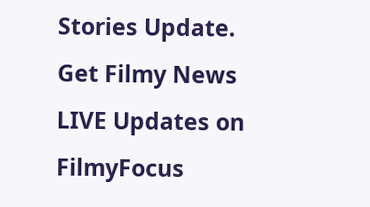Stories Update. Get Filmy News LIVE Updates on FilmyFocus